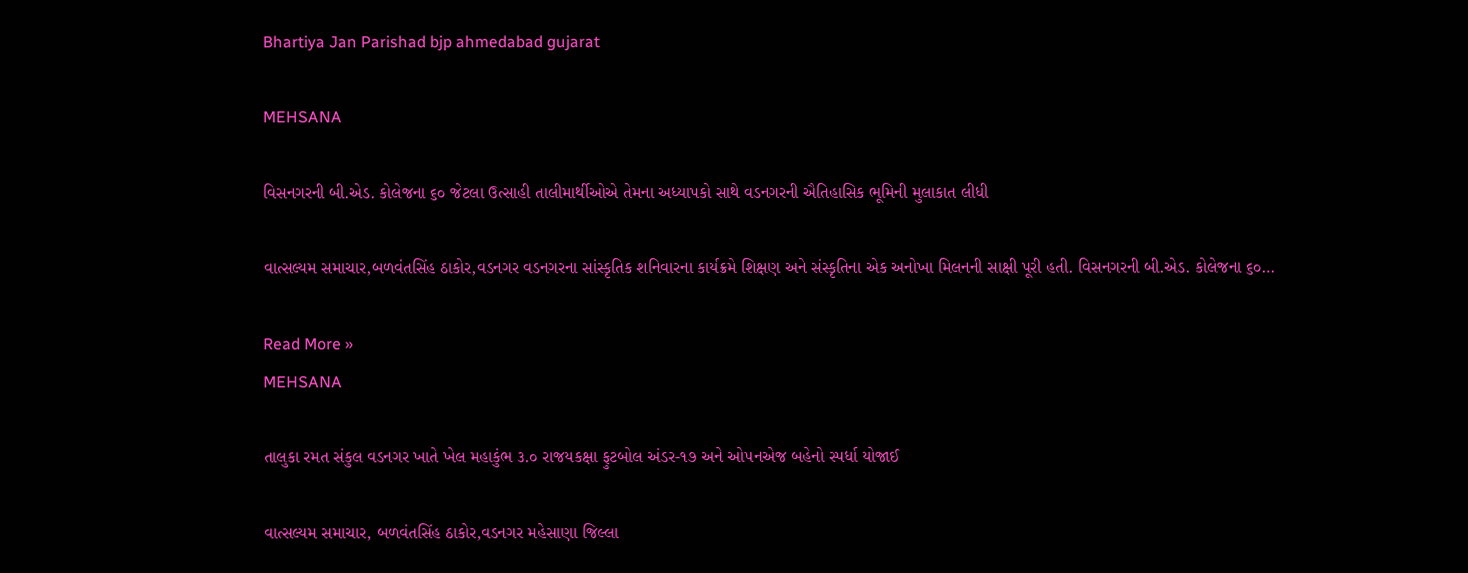Bhartiya Jan Parishad bjp ahmedabad gujarat

MEHSANA

વિસનગરની બી.એડ. કોલેજના ૬૦ જેટલા ઉત્સાહી તાલીમાર્થીઓએ તેમના અધ્યાપકો સાથે વડનગરની ઐતિહાસિક ભૂમિની મુલાકાત લીધી

વાત્સલ્યમ સમાચાર,બળવંતસિંહ ઠાકોર,વડનગર વડનગરના સાંસ્કૃતિક શનિવારના કાર્યક્રમે શિક્ષણ અને સંસ્કૃતિના એક અનોખા મિલનની સાક્ષી પૂરી હતી. વિસનગરની બી.એડ. કોલેજના ૬૦…

Read More »
MEHSANA

તાલુકા રમત સંકુલ વડનગર ખાતે ખેલ મહાકુંભ ૩.૦ રાજયકક્ષા ફુટબોલ અંડર-૧૭ અને ઓ૫નએજ બહેનો સ્પર્ધા યોજાઈ

વાત્સલ્યમ સમાચાર, બળવંતસિંહ ઠાકોર,વડનગર મહેસાણા જિલ્લા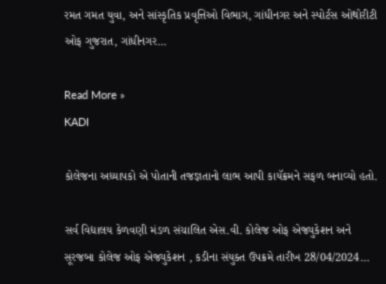રમત ગમત યુવા, અને સાંસ્કૃતિક પ્રવૃત્તિઓ વિભાગ, ગાંધીનગર અને સ્પોર્ટસ ઓથોરીટી ઓફ ગુજરાત, ગાંધીનગર…

Read More »
KADI

કોલેજના અધ્યાપકો એ પોતાની તજજ્ઞતાનો લાભ આપી કાયૅક્રમને સફળ બનાવ્યો હતો.

સર્વ વિદ્યાલય કેળવણી મંડળ સંચાલિત એસ.વી. કોલેજ ઓફ એજ્યુકેશન અને સૂરજબા કોલેજ ઓફ એજ્યુકેશન , કડીના સંયુક્ત ઉપક્રમે તારીખ 28/04/2024…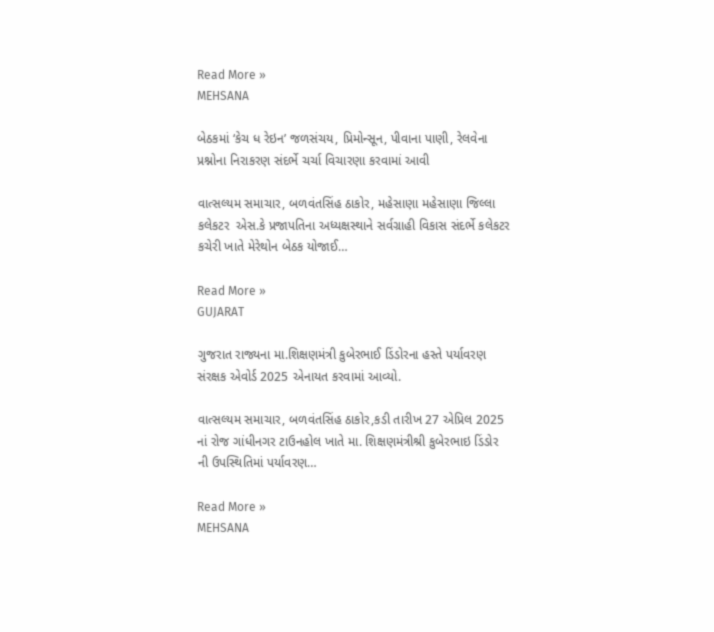Read More »
MEHSANA

બેઠકમાં ‘કેચ ધ રેઇન’ જળસંચય, પ્રિમોન્સૂન, પીવાના પાણી, રેલવેના પ્રશ્નોના નિરાકરણ સંદર્ભે ચર્ચા વિચારણા કરવામાં આવી

વાત્સલ્યમ સમાચાર, બળવંતસિંહ ઠાકોર, મહેસાણા મહેસાણા જિલ્લા કલેકટર  એસ.કે પ્રજાપતિના અધ્યક્ષસ્થાને સર્વગ્રાહી વિકાસ સંદર્ભે કલેકટર કચેરી ખાતે મેરેથોન બેઠક યોજાઈ…

Read More »
GUJARAT

ગુજરાત રાજ્યના મા.શિક્ષણમંત્રી કુબેરભાઈ ડિંડોરના હસ્તે પર્યાવરણ સંરક્ષક એવોર્ડ 2025 એનાયત કરવામાં આવ્યો.

વાત્સલ્યમ સમાચાર, બળવંતસિંહ ઠાકોર,કડી તારીખ 27 એપ્રિલ 2025 નાં રોજ ગાંધીનગર ટાઉનહોલ ખાતે મા. શિક્ષણમંત્રીશ્રી કુબેરભાઇ ડિંડોર ની ઉપસ્થિતિમાં પર્યાવરણ…

Read More »
MEHSANA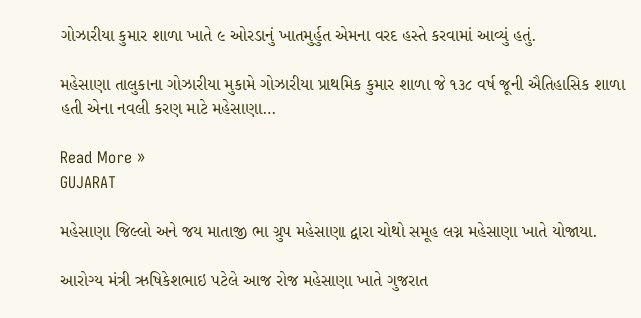ગોઝારીયા કુમાર શાળા ખાતે ૯ ઓરડાનું ખાતમુર્હુત એમના વરદ હસ્તે કરવામાં આવ્યું હતું.

મહેસાણા તાલુકાના ગોઝારીયા મુકામે ગોઝારીયા પ્રાથમિક કુમાર શાળા જે ૧૩૮ વર્ષ જૂની ઐતિહાસિક શાળા હતી એના નવલી કરણ માટે મહેસાણા…

Read More »
GUJARAT

મહેસાણા જિલ્લો અને જય માતાજી ભા ગ્રુપ મહેસાણા દ્વારા ચોથો સમૂહ લગ્ન મહેસાણા ખાતે યોજાયા.

આરોગ્ય મંત્રી ઋષિકેશભાઇ પટેલે આજ રોજ મહેસાણા ખાતે ગુજરાત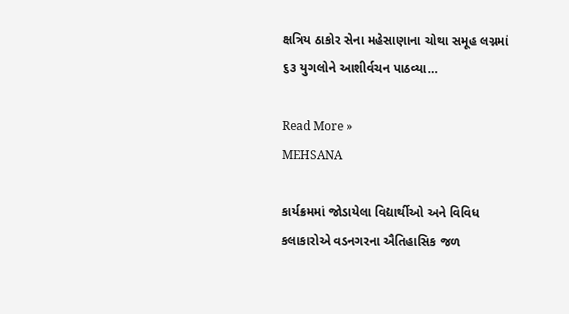ક્ષત્રિય ઠાકોર સેના મહેસાણાના ચોથા સમૂહ લગ્નમાં ૬૩ યુગલોને આશીર્વચન પાઠવ્યા…

Read More »
MEHSANA

કાર્યક્રમમાં જોડાયેલા વિદ્યાર્થીઓ અને વિવિધ કલાકારોએ વડનગરના ઐતિહાસિક જળ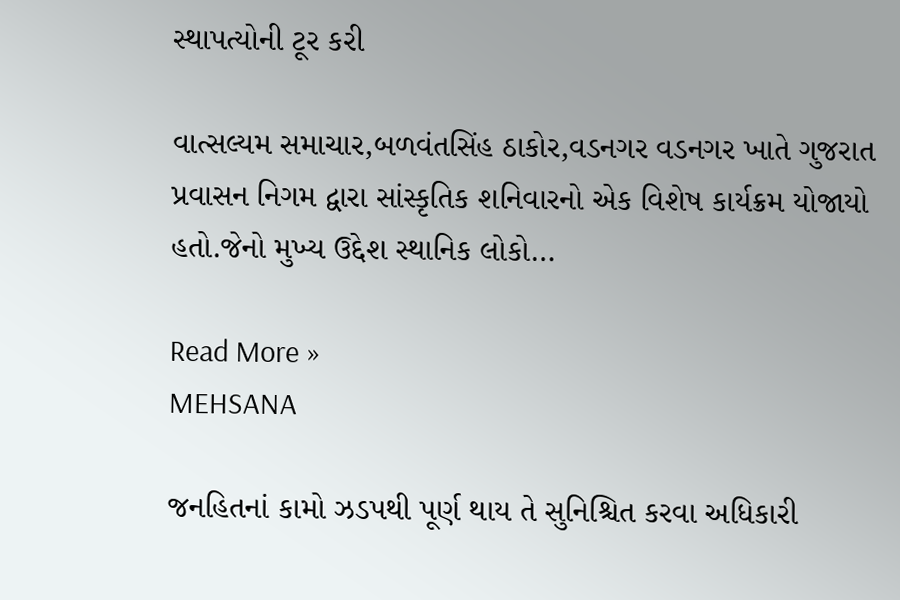સ્થાપત્યોની ટૂર કરી

વાત્સલ્યમ સમાચાર,બળવંતસિંહ ઠાકોર,વડનગર વડનગર ખાતે ગુજરાત પ્રવાસન નિગમ દ્વારા સાંસ્કૃતિક શનિવારનો એક વિશેષ કાર્યક્રમ યોજાયો હતો.જેનો મુખ્ય ઉદ્દેશ સ્થાનિક લોકો…

Read More »
MEHSANA

જનહિતનાં કામો ઝડપથી પૂર્ણ થાય તે સુનિશ્ચિત કરવા અધિકારી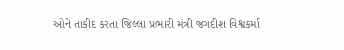ઓને તાકીદ કરતા જિલ્લા પ્રભારી મંત્રી જગદીશ વિશ્વકર્મા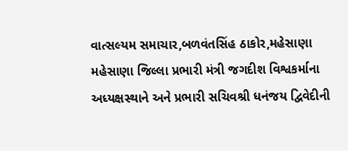વાત્સલ્યમ સમાચાર,બળવંતસિંહ ઠાકોર,મહેસાણા મહેસાણા જિલ્લા પ્રભારી મંત્રી જગદીશ વિશ્વકર્માના અધ્યક્ષસ્થાને અને પ્રભારી સચિવશ્રી ધનંજય દ્વિવેદીની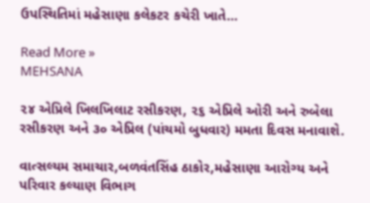ઉપસ્થિતિમાં મહેસાણા કલેકટર કચેરી ખાતે…

Read More »
MEHSANA

૨૪ એપ્રિલે ખિલખિલાટ રસીકરણ, ૨૬ એપ્રિલે ઓરી અને રુબેલા રસીકરણ અને ૩૦ એપ્રિલ (પાંચમો બુધવાર) મમતા દિવસ મનાવાશે.

વાત્સલ્યમ સમાચાર,બળવંતસિંહ ઠાકોર,મહેસાણા આરોગ્ય અને પરિવાર કલ્યાણ વિભાગ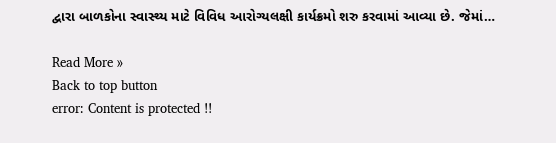દ્વારા બાળકોના સ્વાસ્થ્ય માટે વિવિધ આરોગ્યલક્ષી કાર્યક્રમો શરુ કરવામાં આવ્યા છે. જેમાં…

Read More »
Back to top button
error: Content is protected !!